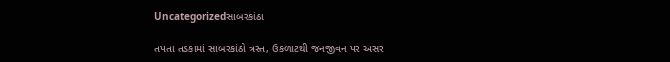Uncategorizedસાબરકાંઠા

તપતા તડકામાં સાબરકાંઠો ત્રસ્ત, ઉકળાટથી જનજીવન પર અસર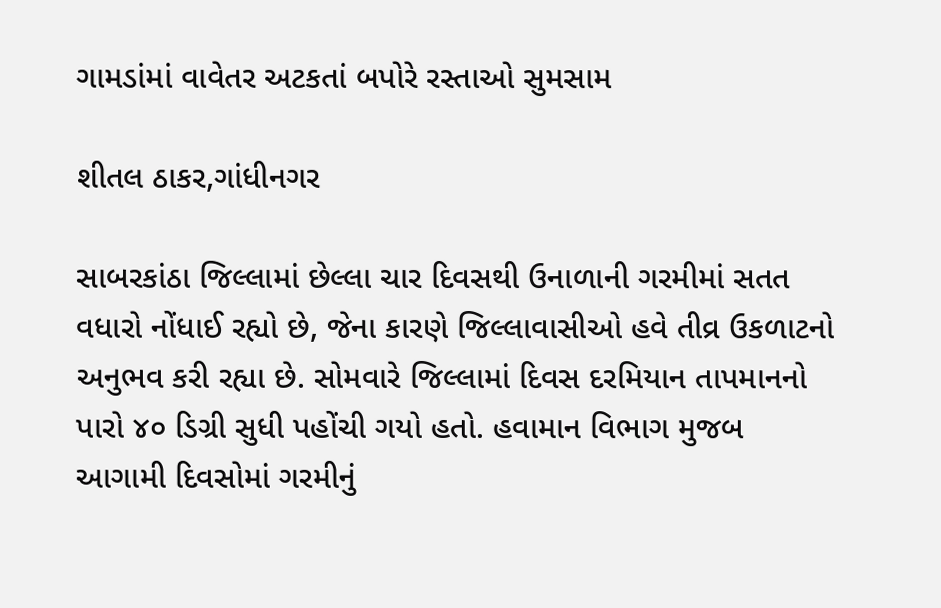ગામડાંમાં વાવેતર અટકતાં બપોરે રસ્તાઓ સુમસામ

શીતલ ઠાકર,ગાંધીનગર

સાબરકાંઠા જિલ્લામાં છેલ્લા ચાર દિવસથી ઉનાળાની ગરમીમાં સતત વધારો નોંધાઈ રહ્યો છે, જેના કારણે જિલ્લાવાસીઓ હવે તીવ્ર ઉકળાટનો અનુભવ કરી રહ્યા છે. સોમવારે જિલ્લામાં દિવસ દરમિયાન તાપમાનનો પારો ૪૦ ડિગ્રી સુધી પહોંચી ગયો હતો. હવામાન વિભાગ મુજબ આગામી દિવસોમાં ગરમીનું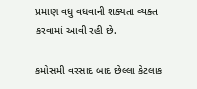પ્રમાણ વધુ વધવાની શક્યતા વ્યક્ત કરવામાં આવી રહી છે.

કમોસમી વરસાદ બાદ છેલ્લા કેટલાક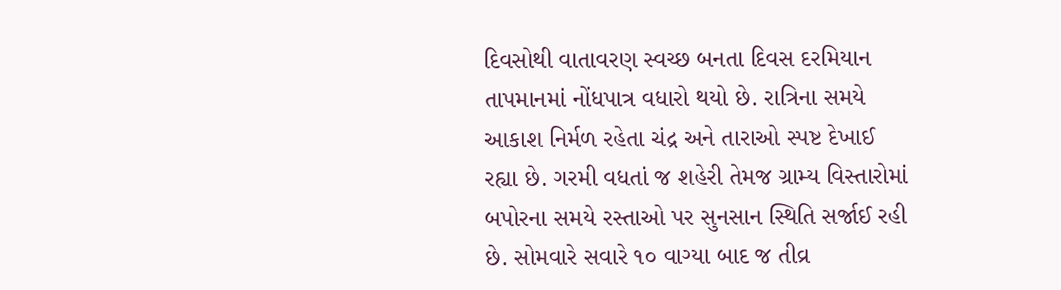દિવસોથી વાતાવરણ સ્વચ્છ બનતા દિવસ દરમિયાન તાપમાનમાં નોંધપાત્ર વધારો થયો છે. રાત્રિના સમયે આકાશ નિર્મળ રહેતા ચંદ્ર અને તારાઓ સ્પષ્ટ દેખાઈ રહ્યા છે. ગરમી વધતાં જ શહેરી તેમજ ગ્રામ્ય વિસ્તારોમાં બપોરના સમયે રસ્તાઓ પર સુનસાન સ્થિતિ સર્જાઈ રહી છે. સોમવારે સવારે ૧૦ વાગ્યા બાદ જ તીવ્ર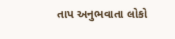તાપ અનુભવાતા લોકો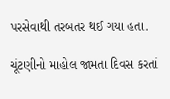પરસેવાથી તરબતર થઈ ગયા હતા.

ચૂંટણીનો માહોલ જામતા દિવસ કરતાં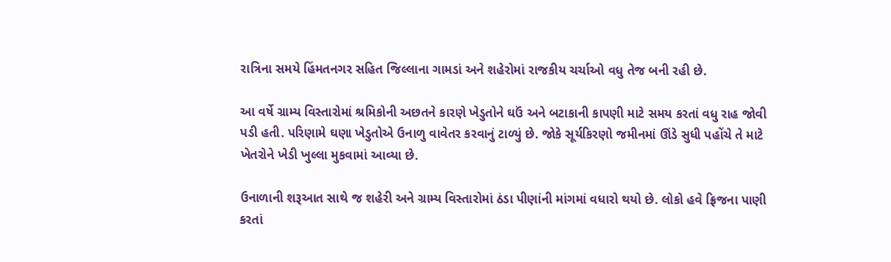રાત્રિના સમયે હિંમતનગર સહિત જિલ્લાના ગામડાં અને શહેરોમાં રાજકીય ચર્ચાઓ વધુ તેજ બની રહી છે.

આ વર્ષે ગ્રામ્ય વિસ્તારોમાં શ્રમિકોની અછતને કારણે ખેડુતોને ઘઉં અને બટાકાની કાપણી માટે સમય કરતાં વધુ રાહ જોવી પડી હતી. પરિણામે ઘણા ખેડુતોએ ઉનાળુ વાવેતર કરવાનું ટાળ્યું છે. જોકે સૂર્યકિરણો જમીનમાં ઊંડે સુધી પહોંચે તે માટે ખેતરોને ખેડી ખુલ્લા મુકવામાં આવ્યા છે.

ઉનાળાની શરૂઆત સાથે જ શહેરી અને ગ્રામ્ય વિસ્તારોમાં ઠંડા પીણાંની માંગમાં વધારો થયો છે. લોકો હવે ફ્રિજના પાણી કરતાં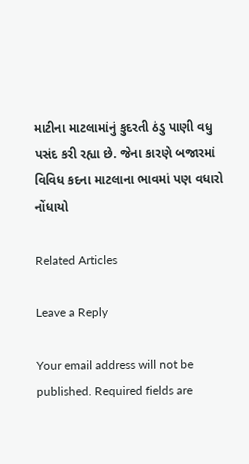માટીના માટલામાંનું કુદરતી ઠંડુ પાણી વધુ પસંદ કરી રહ્યા છે. જેના કારણે બજારમાં વિવિધ કદના માટલાના ભાવમાં પણ વધારો નોંધાયો

Related Articles

Leave a Reply

Your email address will not be published. Required fields are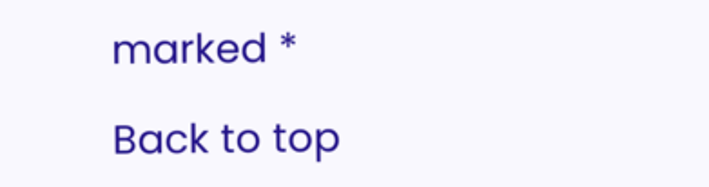marked *

Back to top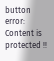button
error: Content is protected !!